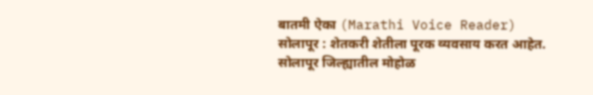बातमी ऐका (Marathi Voice Reader)
सोलापूर : शेतकरी शेतीला पूरक व्यवसाय करत आहेत. सोलापूर जिल्ह्यातील मोहोळ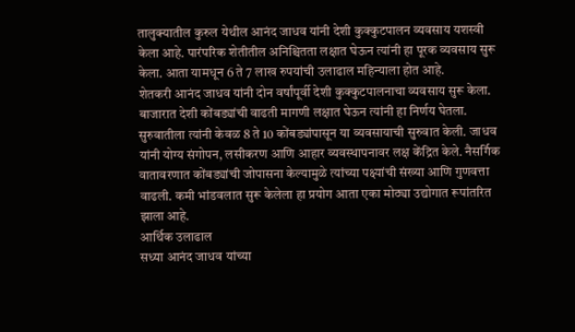तालुक्यातील कुरुल येथील आनंद जाधव यांनी देशी कुक्कुटपालन व्यवसाय यशस्वी केला आहे. पारंपरिक शेतीतील अनिश्चितता लक्षात घेऊन त्यांनी हा पूरक व्यवसाय सुरू केला. आता यामधून 6 ते 7 लाख रुपयांची उलाढाल महिन्याला होत आहे.
शेतकरी आनंद जाधव यांनी दोन वर्षांपूर्वी देशी कुक्कुटपालनाचा व्यवसाय सुरू केला. बाजारात देशी कोंबड्यांची वाढती मागणी लक्षात घेऊन त्यांनी हा निर्णय घेतला. सुरुवातीला त्यांनी केवळ 8 ते 10 कोंबड्यांपासून या व्यवसायाची सुरुवात केली. जाधव यांनी योग्य संगोपन, लसीकरण आणि आहार व्यवस्थापनावर लक्ष केंद्रित केले. नैसर्गिक वातावरणात कोंबड्यांची जोपासना केल्यामुळे त्यांच्या पक्ष्यांची संख्या आणि गुणवत्ता वाढली. कमी भांडवलात सुरू केलेला हा प्रयोग आता एका मोठ्या उद्योगात रूपांतरित झाला आहे.
आर्थिक उलाढाल
सध्या आनंद जाधव यांच्या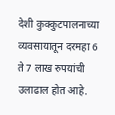देशी कुक्कुटपालनाच्या व्यवसायातून दरमहा 6 ते 7 लाख रुपयांची उलाढाल होत आहे.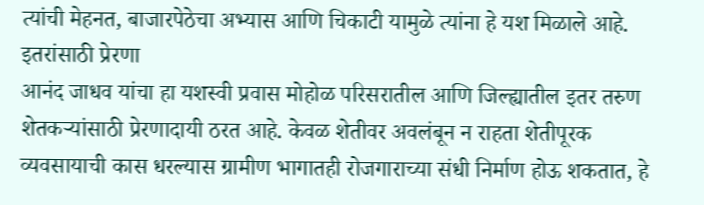त्यांची मेहनत, बाजारपेठेचा अभ्यास आणि चिकाटी यामुळे त्यांना हे यश मिळाले आहे.
इतरांसाठी प्रेरणा
आनंद जाधव यांचा हा यशस्वी प्रवास मोहोळ परिसरातील आणि जिल्ह्यातील इतर तरुण शेतकऱ्यांसाठी प्रेरणादायी ठरत आहे. केवळ शेतीवर अवलंबून न राहता शेतीपूरक व्यवसायाची कास धरल्यास ग्रामीण भागातही रोजगाराच्या संधी निर्माण होऊ शकतात, हे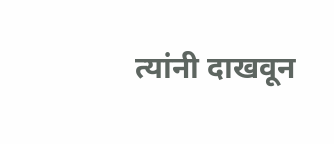त्यांनी दाखवून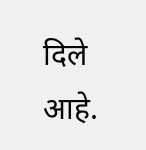दिले आहे.